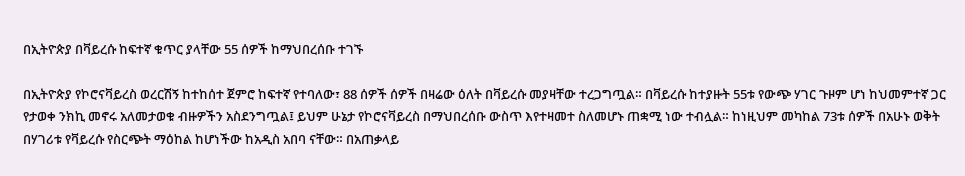በኢትዮጵያ በቫይረሱ ከፍተኛ ቁጥር ያላቸው 55 ሰዎች ከማህበረሰቡ ተገኙ

በኢትዮጵያ የኮሮናቫይረስ ወረርሽኝ ከተከሰተ ጀምሮ ከፍተኛ የተባለው፣ 88 ሰዎች ሰዎች በዛሬው ዕለት በቫይረሱ መያዛቸው ተረጋግጧል። በቫይረሱ ከተያዙት 55ቱ የውጭ ሃገር ጉዞም ሆነ ከህመምተኛ ጋር የታወቀ ንክኪ መኖሩ አለመታወቁ ብዙዎችን አስደንግጧል፤ ይህም ሁኔታ የኮሮናቫይረስ በማህበረሰቡ ውስጥ እየተዛመተ ስለመሆኑ ጠቋሚ ነው ተብሏል። ከነዚህም መካከል 73ቱ ሰዎች በአሁኑ ወቅት በሃገሪቱ የቫይረሱ የስርጭት ማዕከል ከሆነችው ከአዲስ አበባ ናቸው። በአጠቃላይ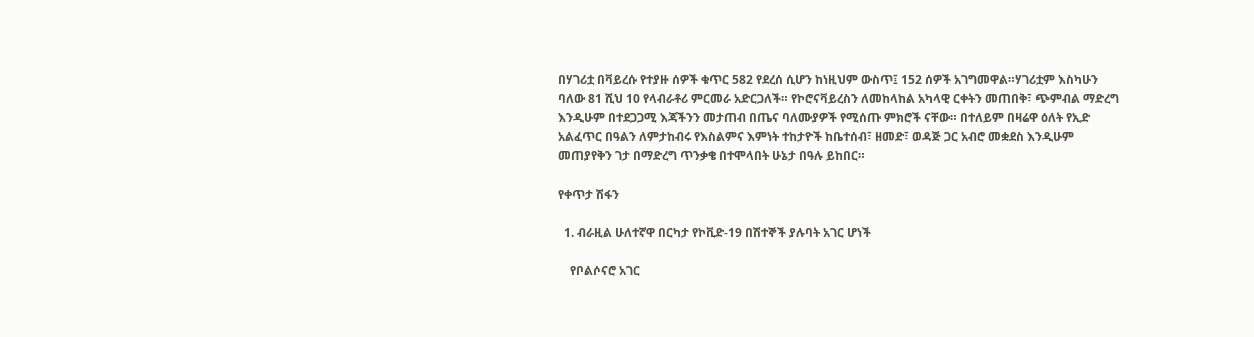በሃገሪቷ በቫይረሱ የተያዙ ሰዎች ቁጥር 582 የደረሰ ሲሆን ከነዚህም ውስጥ፤ 152 ሰዎች አገግመዋል።ሃገሪቷም እስካሁን ባለው 81 ሺህ 10 የላብራቶሪ ምርመራ አድርጋለች። የኮሮናቫይረስን ለመከላከል አካላዊ ርቀትን መጠበቅ፣ ጭምብል ማድረግ እንዲሁም በተደጋጋሚ እጃችንን መታጠብ በጤና ባለሙያዎች የሚሰጡ ምክሮች ናቸው። በተለይም በዛሬዋ ዕለት የኢድ አልፈጥር በዓልን ለምታከብሩ የእስልምና እምነት ተከታዮች ከቤተሰብ፣ ዘመድ፣ ወዳጅ ጋር አብሮ መቋደስ እንዲሁም መጠያየቅን ገታ በማድረግ ጥንቃቄ በተሞላበት ሁኔታ በዓሉ ይከበር።

የቀጥታ ሽፋን

  1. ብራዚል ሁለተኛዋ በርካታ የኮቪድ-19 በሽተኞች ያሉባት አገር ሆነች

    የቦልሶናሮ አገር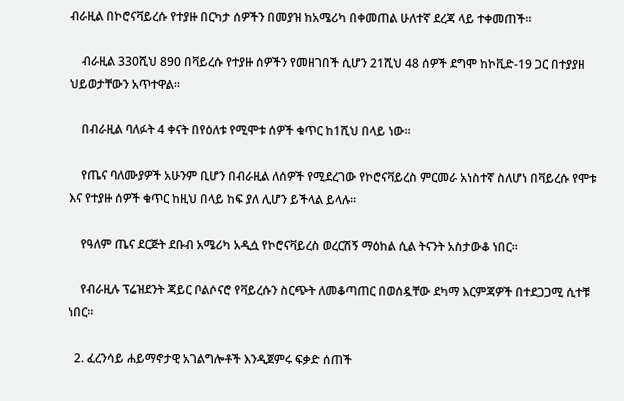ብራዚል በኮሮናቫይረሱ የተያዙ በርካታ ሰዎችን በመያዝ ከአሜሪካ በቀመጠል ሁለተኛ ደረጃ ላይ ተቀመጠች።

    ብራዚል 330ሺህ 890 በቫይረሱ የተያዙ ሰዎችን የመዘገበች ሲሆን 21ሺህ 48 ሰዎች ደግሞ ከኮቪድ-19 ጋር በተያያዘ ህይወታቸውን አጥተዋል።

    በብራዚል ባለፉት 4 ቀናት በየዕለቱ የሚሞቱ ሰዎች ቁጥር ከ1ሺህ በላይ ነው።

    የጤና ባለሙያዎች አሁንም ቢሆን በብራዚል ለሰዎች የሚደረገው የኮሮናቫይረስ ምርመራ አነስተኛ ስለሆነ በቫይረሱ የሞቱ እና የተያዙ ሰዎች ቁጥር ከዚህ በላይ ከፍ ያለ ሊሆን ይችላል ይላሉ።

    የዓለም ጤና ደርጅት ደቡብ አሜሪካ አዲሷ የኮሮናቫይረስ ወረርሽኝ ማዕከል ሲል ትናንት አስታውቆ ነበር።

    የብራዚሉ ፕሬዝደንት ጃይር ቦልሶናሮ የቫይረሱን ስርጭት ለመቆጣጠር በወሰዷቸው ደካማ እርምጃዎች በተደጋጋሚ ሲተቹ ነበር።

  2. ፈረንሳይ ሐይማኖታዊ አገልግሎቶች እንዲጀምሩ ፍቃድ ሰጠች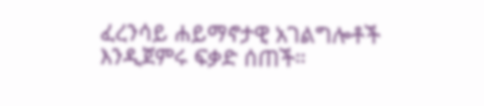ፈረንሳይ ሐይማኖታዊ አገልግሎቶች እንዲጀምሩ ፍቃድ ሰጠች።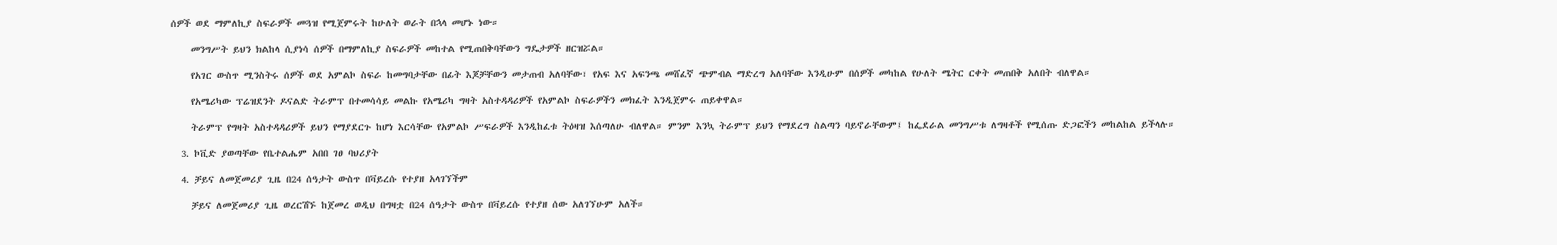ሰዎች ወደ ማምለኪያ ስፍራዎች መጓዝ የሚጀምሩት ከሁለት ወራት በኋላ መሆኑ ነው።

    መንግሥት ይህን ክልከላ ሲያነሳ ሰዎች በማምለኪያ ስፍራዎች መከተል የሚጠበቅባቸውን ግዴታዎች ዘርዝሯል።

    የአገር ውስጥ ሚንስትሩ ሰዎች ወደ አምልኮ ስፍራ ከመግባታቸው በፊት እጆቻቸውን መታጠብ አለባቸው፣ የአፍ እና አፍንጫ መሸፈኛ ጭምብል ማድረግ አለባቸው እንዲሁም በሰዎች መካከል የሁለት ሜትር ርቀት መጠበቅ አለበት ብለዋል።

    የአሜሪካው ፕሬዝደንት ዶናልድ ትራምፕ በተመሳሳይ መልኩ የአሜሪካ ግዛት አስተዳዳሪዎች የአምልኮ ስፍራዎችን መክፈት እንዲጀምሩ ጠይቀዋል።

    ትራምፕ የግዛት አስተዳዳሪዎች ይህን የማያደርጉ ከሆነ እርሳቸው የአምልኮ ሥፍራዎች እንዲከፈቱ ትዕዛዝ እሰጣለሁ ብለዋል። ምንም እንኳ ትራምፕ ይህን የማደረግ ስልጣን ባይኖራቸውም፤ ከፌደራል መንግሥቱ ለግዛቶች የሚሰጡ ድጋፎችን መከልከል ይችላሉ።

  3. ኮቪድ ያወጣቸው የቤተልሔም አበበ ገፀ ባህሪያት

  4. ቻይና ለመጀመሪያ ጊዜ በ24 ሰዓታት ውስጥ በቫይረሱ የተያዘ አላገኘችም

    ቻይና ለመጀመሪያ ጊዜ ወረርሽኙ ከጀመረ ወዲህ በግዛቷ በ24 ሰዓታት ውስጥ በቫይረሱ የተያዘ ሰው አለገኘሁም አለች።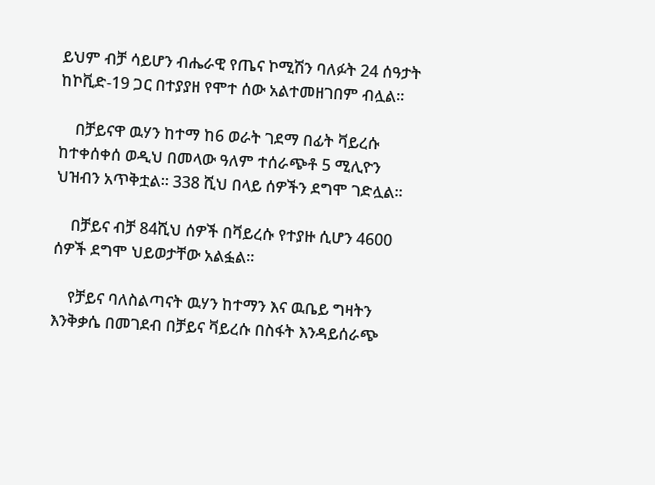ይህም ብቻ ሳይሆን ብሔራዊ የጤና ኮሚሽን ባለፉት 24 ሰዓታት ከኮቪድ-19 ጋር በተያያዘ የሞተ ሰው አልተመዘገበም ብሏል።

    በቻይናዋ ዉሃን ከተማ ከ6 ወራት ገደማ በፊት ቫይረሱ ከተቀሰቀሰ ወዲህ በመላው ዓለም ተሰራጭቶ 5 ሚሊዮን ህዝብን አጥቅቷል። 338 ሺህ በላይ ሰዎችን ደግሞ ገድሏል።

    በቻይና ብቻ 84ሺህ ሰዎች በቫይረሱ የተያዙ ሲሆን 4600 ሰዎች ደግሞ ህይወታቸው አልፏል።

    የቻይና ባለስልጣናት ዉሃን ከተማን እና ዉቤይ ግዛትን እንቅቃሴ በመገደብ በቻይና ቫይረሱ በስፋት እንዳይሰራጭ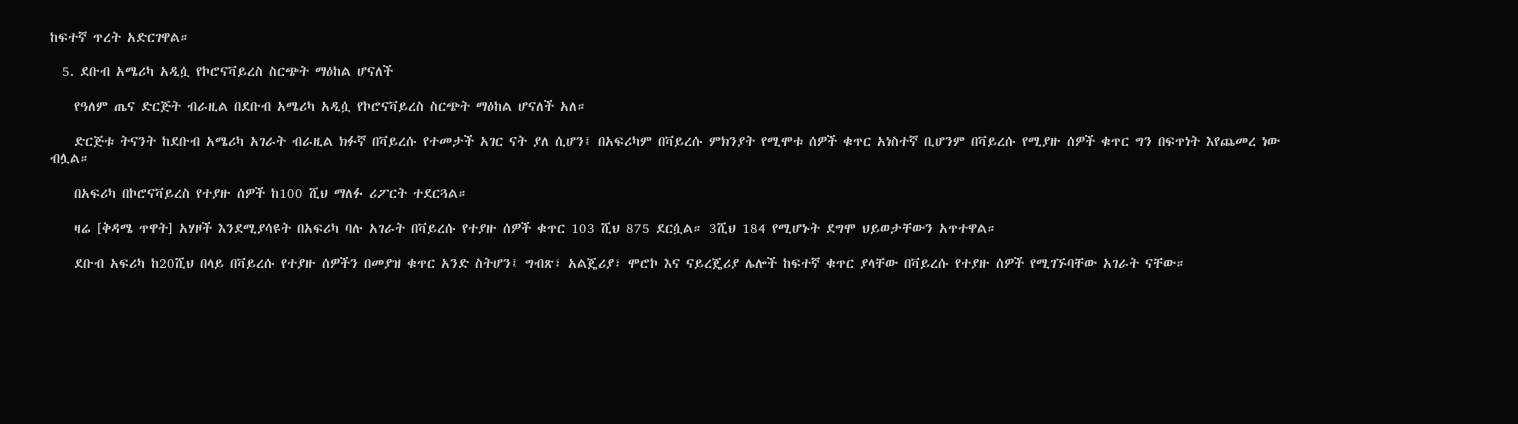ከፍተኛ ጥረት አድርገዋል።

  5. ደቡብ አሜሪካ አዲሷ የኮሮናቫይረስ ስርጭት ማዕከል ሆናለች

    የዓለም ጤና ድርጅት ብራዚል በደቡብ አሜሪካ አዲሷ የኮሮናቫይረስ ስርጭት ማዕከል ሆናለች አለ።

    ድርጅቱ ትናንት ከደቡብ አሜሪካ አገራት ብራዚል ክፉኛ በቫይረሱ የተመታች አገር ናት ያለ ሲሆን፤ በአፍሪካም በቫይረሱ ምክንያት የሚሞቱ ሰዎች ቁጥር አነስተኛ ቢሆንም በቫይረሱ የሚያዙ ሰዎች ቁጥር ግን በፍጥነት እየጨመረ ነው ብሏል።

    በአፍሪካ በኮሮናቫይረስ የተያዙ ሰዎች ከ100 ሺህ ማለፉ ሪፖርት ተደርጓል።

    ዛሬ [ቅዳሜ ጥዋት] አሃዞች እንደሚያሳዩት በአፍሪካ ባሉ አገራት በቫይረሱ የተያዙ ሰዎች ቁጥር 103 ሺህ 875 ደርሷል። 3ሺህ 184 የሚሆኑት ደግሞ ህይወታቸውን አጥተዋል።

    ደቡብ አፍሪካ ከ20ሺህ በላይ በቫይረሱ የተያዙ ሰዎችን በመያዝ ቁጥር አንድ ስትሆን፤ ግብጽ፣ አልጄሪያ፣ ሞሮኮ እና ናይረጄሪያ ሌሎች ከፍተኛ ቁጥር ያላቸው በቫይረሱ የተያዙ ሰዎች የሚገኙባቸው አገራት ናቸው።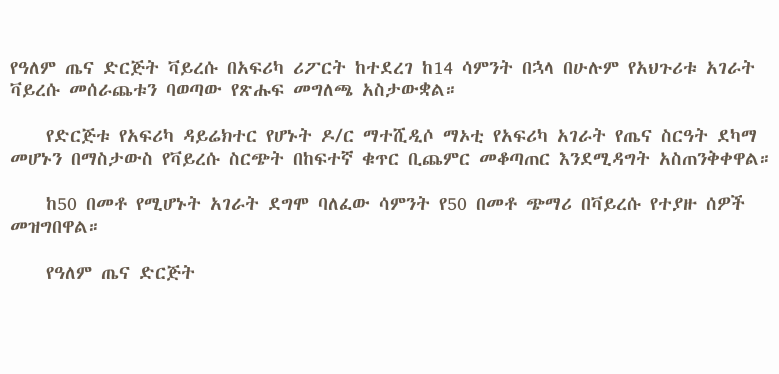የዓለም ጤና ድርጅት ቫይረሱ በአፍሪካ ሪፖርት ከተደረገ ከ14 ሳምንት በኋላ በሁሉም የአህጉሪቱ አገራት ቫይረሱ መሰራጨቱን ባወጣው የጽሑፍ መግለጫ አስታውቋል።

    የድርጅቱ የአፍሪካ ዳይሬክተር የሆኑት ዶ/ር ማተሺዲሶ ማኦቲ የአፍሪካ አገራት የጤና ስርዓት ደካማ መሆኑን በማስታውስ የቫይረሱ ስርጭት በከፍተኛ ቁጥር ቢጨምር መቆጣጠር እንደሚዳግት አስጠንቅቀዋል።

    ከ50 በመቶ የሚሆኑት አገራት ደግሞ ባለፈው ሳምንት የ50 በመቶ ጭማሪ በቫይረሱ የተያዙ ሰዎች መዝግበዋል።

    የዓለም ጤና ድርጅት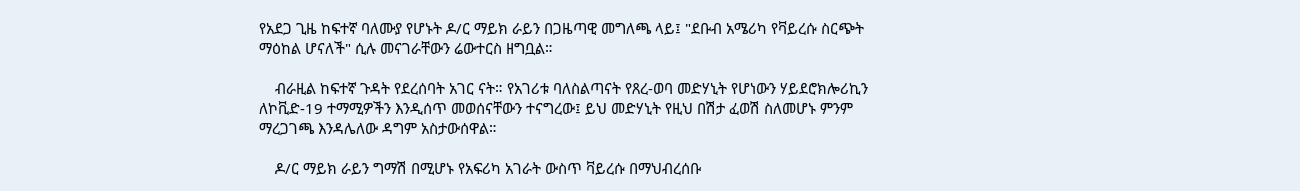የአደጋ ጊዜ ከፍተኛ ባለሙያ የሆኑት ዶ/ር ማይክ ራይን በጋዜጣዊ መግለጫ ላይ፤ "ደቡብ አሜሪካ የቫይረሱ ስርጭት ማዕከል ሆናለች" ሲሉ መናገራቸውን ሬውተርስ ዘግቧል።

    ብራዚል ከፍተኛ ጉዳት የደረሰባት አገር ናት። የአገሪቱ ባለስልጣናት የጸረ-ወባ መድሃኒት የሆነውን ሃይደሮክሎሪኪን ለኮቪድ-19 ተማሚዎችን እንዲሰጥ መወሰናቸውን ተናግረው፤ ይህ መድሃኒት የዚህ በሽታ ፈወሽ ስለመሆኑ ምንም ማረጋገጫ እንዳሌለው ዳግም አስታውሰዋል።

    ዶ/ር ማይክ ራይን ግማሽ በሚሆኑ የአፍሪካ አገራት ውስጥ ቫይረሱ በማህብረሰቡ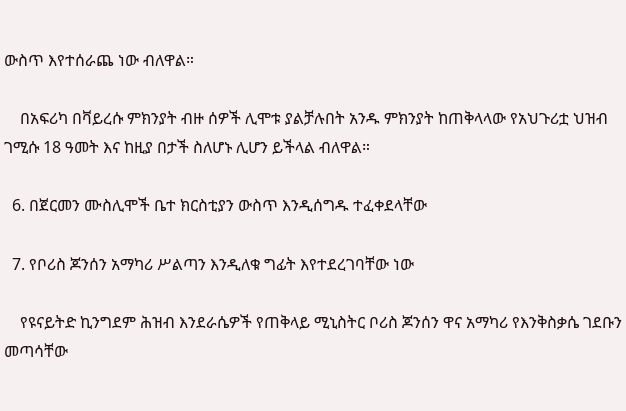ውስጥ እየተሰራጨ ነው ብለዋል።

    በአፍሪካ በቫይረሱ ምክንያት ብዙ ሰዎች ሊሞቱ ያልቻሉበት አንዱ ምክንያት ከጠቅላላው የአህጉሪቷ ህዝብ ገሚሱ 18 ዓመት እና ከዚያ በታች ስለሆኑ ሊሆን ይችላል ብለዋል።

  6. በጀርመን ሙስሊሞች ቤተ ክርስቲያን ውስጥ እንዲሰግዱ ተፈቀደላቸው

  7. የቦሪስ ጆንሰን አማካሪ ሥልጣን እንዲለቁ ግፊት እየተደረገባቸው ነው

    የዩናይትድ ኪንግደም ሕዝብ እንደራሴዎች የጠቅላይ ሚኒስትር ቦሪስ ጆንሰን ዋና አማካሪ የእንቅስቃሴ ገደቡን መጣሳቸው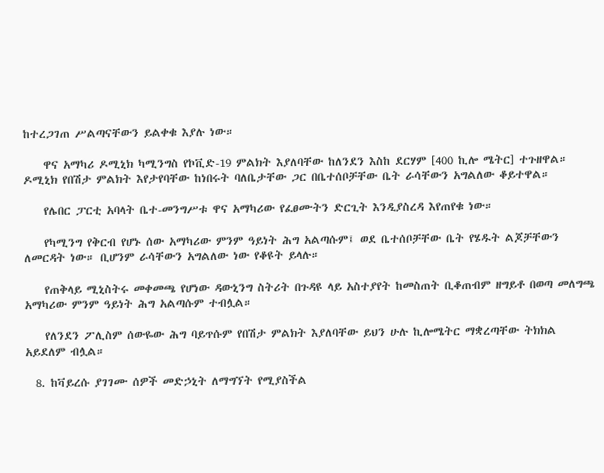ከተረጋገጠ ሥልጣናቸውን ይልቀቁ እያሉ ነው።

    ዋና አማካሪ ዶሚኒክ ካሚንግስ የኮቪድ-19 ምልክት እያለባቸው ከለንደን እስከ ደርሃም [400 ኪሎ ሜትር] ተጉዘዋል። ዶሚኒክ የበሽታ ምልክት እየታየባቸው ከነበሩት ባለቤታቸው ጋር በቤተሰቦቻቸው ቤት ራሳቸውን አግልለው ቆይተዋል።

    የሌበር ፓርቲ አባላት ቤተ-መንግሥቱ ዋና አማካሪው የፈፀሙትን ድርጊት እንዲያስረዳ እየጠየቁ ነው።

    የካሚንግ የቅርብ የሆኑ ሰው አማካሪው ምንም ዓይነት ሕግ አልጣሱም፤ ወደ ቤተሰቦቻቸው ቤት የሄዱት ልጆቻቸውን ለመርዳት ነው። ቢሆንም ራሳቸውን አግልለው ነው የቆዩት ይላሉ።

    የጠቅላይ ሚኒስትሩ መቀመጫ የሆነው ዳውኒንግ ስትሪት በጉዳዩ ላይ አስተያየት ከመስጠት ቢቆጠብም ዘግይቶ በወጣ መለግጫ አማካሪው ምንም ዓይነት ሕግ አልጣሱም ተብሏል።

    የለንደን ፖሊስም ሰውዬው ሕግ ባይጥሱም የበሽታ ምልክት እያለባቸው ይህን ሁሉ ኪሎሜትር ማቋረጣቸው ትክክል አይደለም ብሏል።

  8. ከቫይረሱ ያገገሙ ሰዎች መድኃኒት ለማግኘት የሚያስችል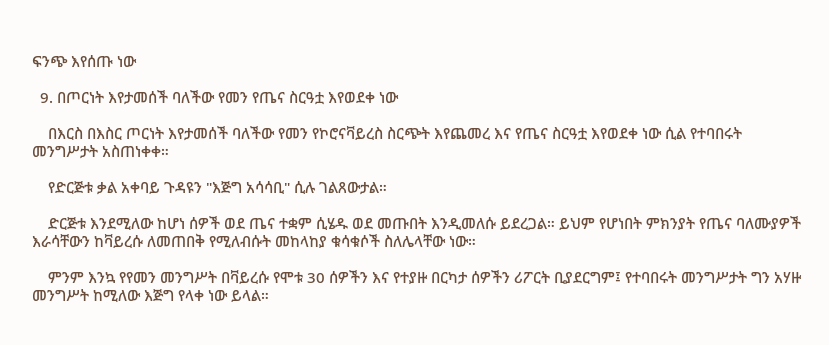ፍንጭ እየሰጡ ነው

  9. በጦርነት እየታመሰች ባለችው የመን የጤና ስርዓቷ እየወደቀ ነው

    በእርስ በእስር ጦርነት እየታመሰች ባለችው የመን የኮሮናቫይረስ ስርጭት እየጨመረ እና የጤና ስርዓቷ እየወደቀ ነው ሲል የተባበሩት መንግሥታት አስጠነቀቀ።

    የድርጅቱ ቃል አቀባይ ጉዳዩን "እጅግ አሳሳቢ" ሲሉ ገልጸውታል።

    ድርጅቱ እንደሚለው ከሆነ ሰዎች ወደ ጤና ተቋም ሲሄዱ ወደ መጡበት እንዲመለሱ ይደረጋል። ይህም የሆነበት ምክንያት የጤና ባለሙያዎች እራሳቸውን ከቫይረሱ ለመጠበቅ የሚለብሱት መከላከያ ቁሳቁሶች ስለሌላቸው ነው።

    ምንም እንኳ የየመን መንግሥት በቫይረሱ የሞቱ 30 ሰዎችን እና የተያዙ በርካታ ሰዎችን ሪፖርት ቢያደርግም፤ የተባበሩት መንግሥታት ግን አሃዙ መንግሥት ከሚለው እጅግ የላቀ ነው ይላል።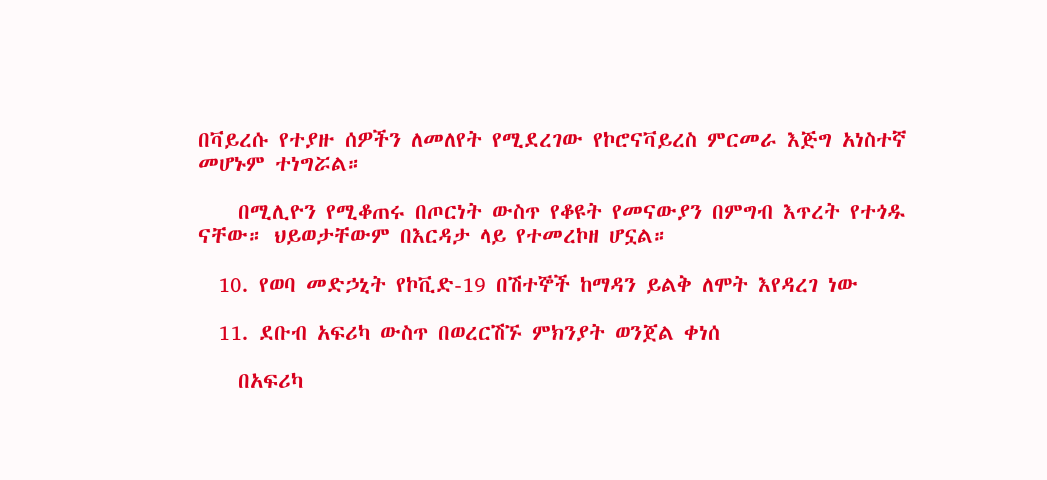በቫይረሱ የተያዙ ሰዎችን ለመለየት የሚደረገው የኮሮናቫይረስ ምርመራ እጅግ አነስተኛ መሆኑም ተነግሯል።

    በሚሊዮን የሚቆጠሩ በጦርነት ውስጥ የቆዩት የመናውያን በምግብ እጥረት የተጎዱ ናቸው። ህይወታቸውም በእርዳታ ላይ የተመረኮዘ ሆኗል።

  10. የወባ መድኃኒት የኮቪድ-19 በሽተኞች ከማዳን ይልቅ ለሞት እየዳረገ ነው

  11. ደቡብ አፍሪካ ውስጥ በወረርሽኙ ምክንያት ወንጀል ቀነሰ

    በአፍሪካ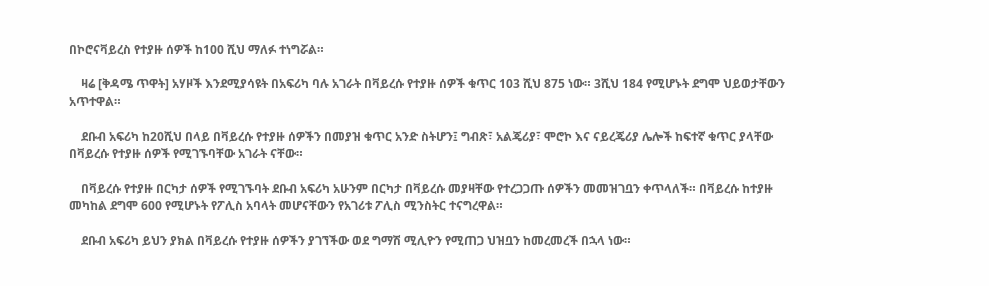በኮሮናቫይረስ የተያዙ ሰዎች ከ100 ሺህ ማለፉ ተነግሯል።

    ዛሬ [ቅዳሜ ጥዋት] አሃዞች እንደሚያሳዩት በአፍሪካ ባሉ አገራት በቫይረሱ የተያዙ ሰዎች ቁጥር 103 ሺህ 875 ነው። 3ሺህ 184 የሚሆኑት ደግሞ ህይወታቸውን አጥተዋል።

    ደቡብ አፍሪካ ከ20ሺህ በላይ በቫይረሱ የተያዙ ሰዎችን በመያዝ ቁጥር አንድ ስትሆን፤ ግብጽ፣ አልጄሪያ፣ ሞሮኮ እና ናይረጄሪያ ሌሎች ከፍተኛ ቁጥር ያላቸው በቫይረሱ የተያዙ ሰዎች የሚገኙባቸው አገራት ናቸው።

    በቫይረሱ የተያዙ በርካታ ሰዎች የሚገኙባት ደቡብ አፍሪካ አሁንም በርካታ በቫይረሱ መያዛቸው የተረጋጋጡ ሰዎችን መመዝገቧን ቀጥላለች። በቫይረሱ ከተያዙ መካከል ደግሞ 600 የሚሆኑት የፖሊስ አባላት መሆናቸውን የአገሪቱ ፖሊስ ሚንስትር ተናግረዋል።

    ደቡብ አፍሪካ ይህን ያክል በቫይረሱ የተያዙ ሰዎችን ያገኘችው ወደ ግማሽ ሚሊዮን የሚጠጋ ህዝቧን ከመረመረች በኋላ ነው።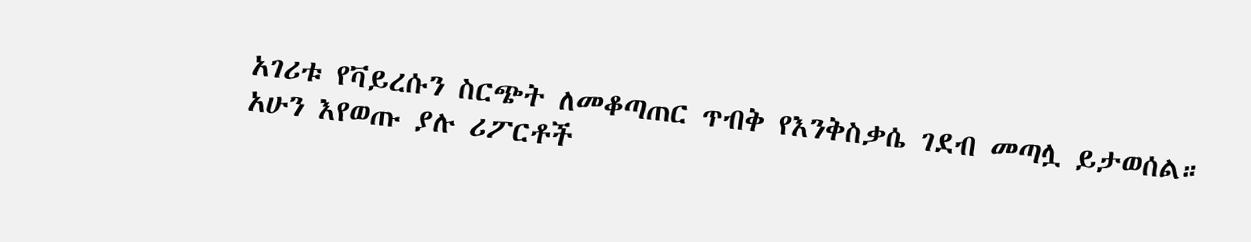አገሪቱ የቫይረሱን ስርጭት ለመቆጣጠር ጥብቅ የእንቅስቃሴ ገደብ መጣሏ ይታወሰል። አሁን እየወጡ ያሉ ሪፖርቶች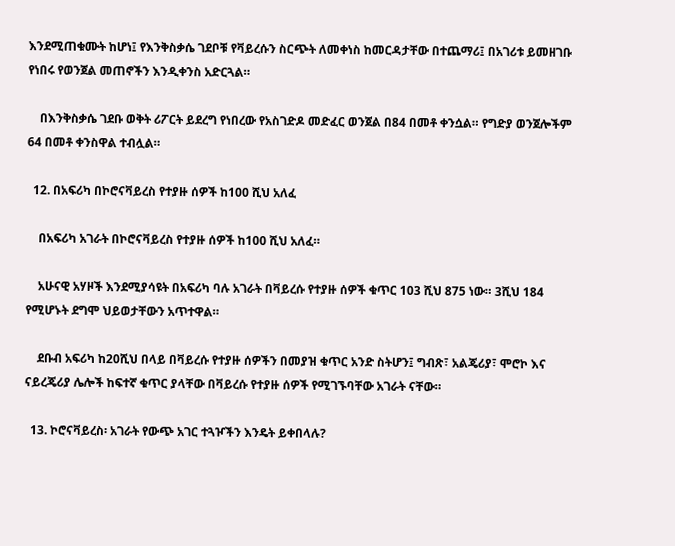እንደሚጠቁሙት ከሆነ፤ የእንቅስቃሴ ገደቦቹ የቫይረሱን ስርጭት ለመቀነስ ከመርዳታቸው በተጨማሪ፤ በአገሪቱ ይመዘገቡ የነበሩ የወንጀል መጠኖችን እንዲቀንስ አድርጓል።

    በእንቅስቃሴ ገደቡ ወቅት ሪፖርት ይደረግ የነበረው የአስገድዶ መድፈር ወንጀል በ84 በመቶ ቀንሷል። የግድያ ወንጀሎችም 64 በመቶ ቀንስዋል ተብሏል።

  12. በአፍሪካ በኮሮናቫይረስ የተያዙ ሰዎች ከ100 ሺህ አለፈ

    በአፍሪካ አገራት በኮሮናቫይረስ የተያዙ ሰዎች ከ100 ሺህ አለፈ።

    አሁናዊ አሃዞች እንደሚያሳዩት በአፍሪካ ባሉ አገራት በቫይረሱ የተያዙ ሰዎች ቁጥር 103 ሺህ 875 ነው። 3ሺህ 184 የሚሆኑት ደግሞ ህይወታቸውን አጥተዋል።

    ደቡብ አፍሪካ ከ20ሺህ በላይ በቫይረሱ የተያዙ ሰዎችን በመያዝ ቁጥር አንድ ስትሆን፤ ግብጽ፣ አልጄሪያ፣ ሞሮኮ እና ናይረጄሪያ ሌሎች ከፍተኛ ቁጥር ያላቸው በቫይረሱ የተያዙ ሰዎች የሚገኙባቸው አገራት ናቸው።

  13. ኮሮናቫይረስ፡ አገራት የውጭ አገር ተጓዦችን እንዴት ይቀበላሉ?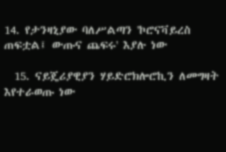14. የታንዛኒያው ባለሥልጣን 'ኮሮናቫይረስ ጠፍቷል፤ ውጡና ጨፍሩ' እያሉ ነው

  15. ናይጄሪያዊያን ሃይድሮክሎሮኪን ለመግዛት እየተራወጡ ነው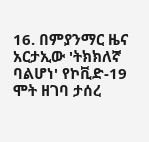16. በምያንማር ዜና አርታኢው 'ትክክለኛ ባልሆነ' የኮቪድ-19 ሞት ዘገባ ታሰረ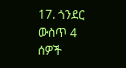17. ጎንደር ውስጥ 4 ሰዎች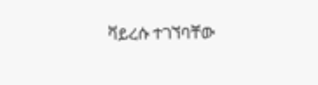ቫይረሱ ተገኘባቸው